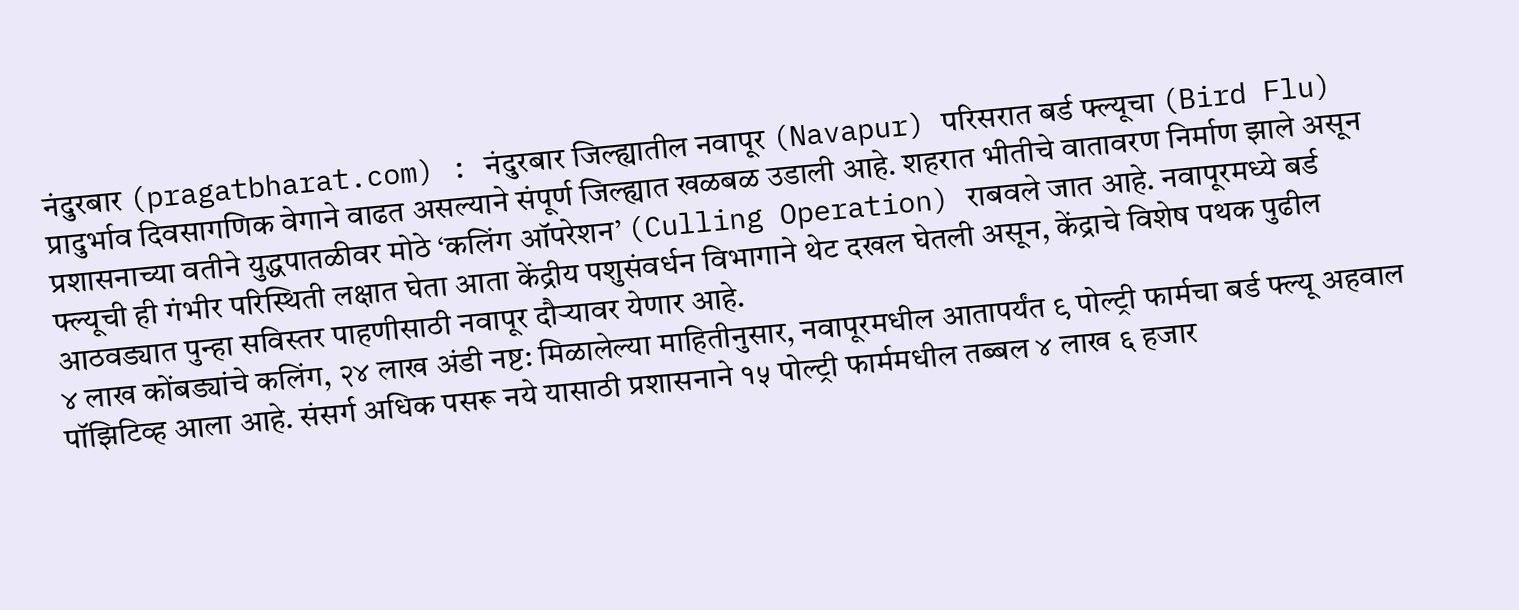नंदुरबार (pragatbharat.com) : नंदुरबार जिल्ह्यातील नवापूर (Navapur) परिसरात बर्ड फ्ल्यूचा (Bird Flu) प्रादुर्भाव दिवसागणिक वेगाने वाढत असल्याने संपूर्ण जिल्ह्यात खळबळ उडाली आहे. शहरात भीतीचे वातावरण निर्माण झाले असून प्रशासनाच्या वतीने युद्धपातळीवर मोठे ‘कलिंग ऑपरेशन’ (Culling Operation) राबवले जात आहे. नवापूरमध्ये बर्ड फ्ल्यूची ही गंभीर परिस्थिती लक्षात घेता आता केंद्रीय पशुसंवर्धन विभागाने थेट दखल घेतली असून, केंद्राचे विशेष पथक पुढील आठवड्यात पुन्हा सविस्तर पाहणीसाठी नवापूर दौऱ्यावर येणार आहे.
४ लाख कोंबड्यांचे कलिंग, २४ लाख अंडी नष्ट: मिळालेल्या माहितीनुसार, नवापूरमधील आतापर्यंत ९ पोल्ट्री फार्मचा बर्ड फ्ल्यू अहवाल पॉझिटिव्ह आला आहे. संसर्ग अधिक पसरू नये यासाठी प्रशासनाने १५ पोल्ट्री फार्ममधील तब्बल ४ लाख ६ हजार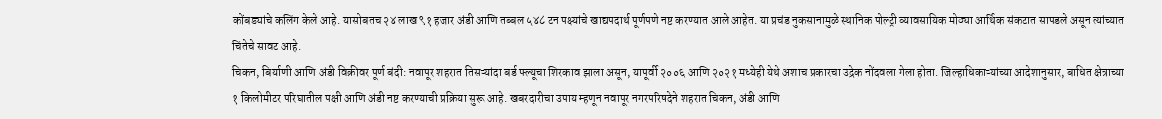कोंबड्यांचे कलिंग केले आहे. यासोबतच २४ लाख ९१ हजार अंडी आणि तब्बल ५४८ टन पक्ष्यांचे खाद्यपदार्थ पूर्णपणे नष्ट करण्यात आले आहेत. या प्रचंड नुकसानामुळे स्थानिक पोल्ट्री व्यावसायिक मोठ्या आर्थिक संकटात सापडले असून त्यांच्यात चिंतेचे सावट आहे.
चिकन, बिर्याणी आणि अंडी विक्रीवर पूर्ण बंदी: नवापूर शहरात तिसऱ्यांदा बर्ड फ्ल्यूचा शिरकाव झाला असून, यापूर्वी २००६ आणि २०२१ मध्येही येथे अशाच प्रकारचा उद्रेक नोंदवला गेला होता. जिल्हाधिकाऱ्यांच्या आदेशानुसार, बाधित क्षेत्राच्या १ किलोमीटर परिघातील पक्षी आणि अंडी नष्ट करण्याची प्रक्रिया सुरू आहे. खबरदारीचा उपाय म्हणून नवापूर नगरपरिषदेने शहरात चिकन, अंडी आणि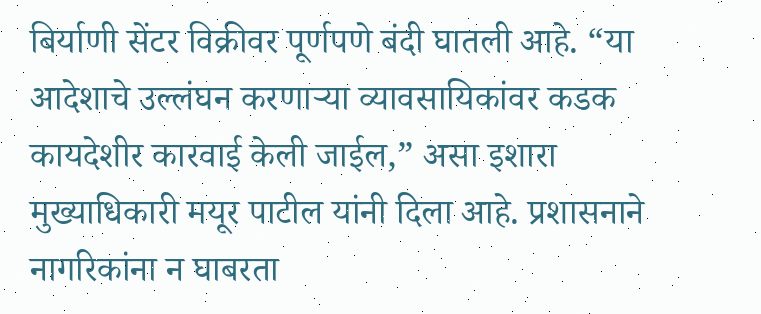बिर्याणी सेंटर विक्रीवर पूर्णपणे बंदी घातली आहे. “या आदेशाचे उल्लंघन करणाऱ्या व्यावसायिकांवर कडक कायदेशीर कारवाई केली जाईल,” असा इशारा मुख्याधिकारी मयूर पाटील यांनी दिला आहे. प्रशासनाने नागरिकांना न घाबरता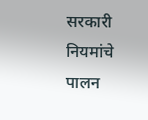सरकारी नियमांचे पालन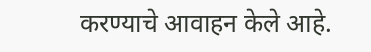करण्याचे आवाहन केले आहे.